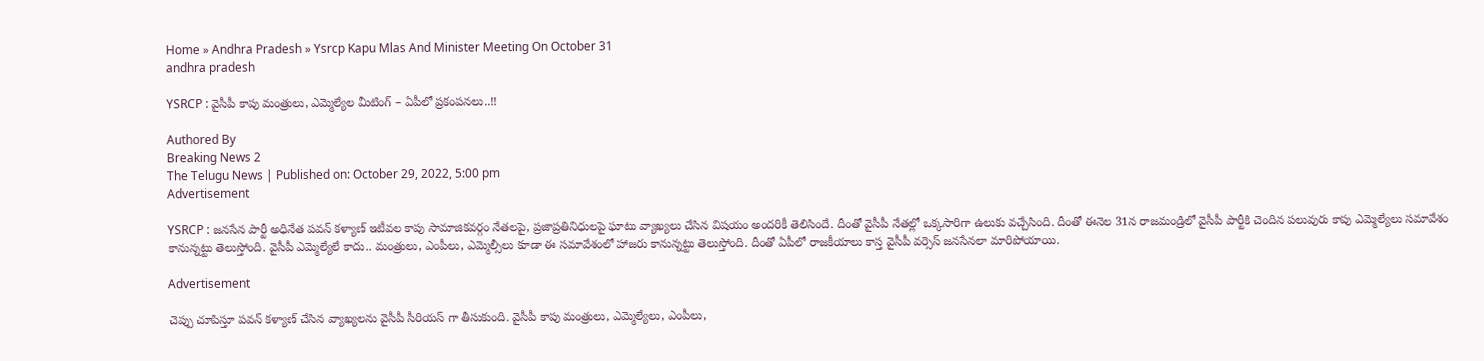Home » Andhra Pradesh » Ysrcp Kapu Mlas And Minister Meeting On October 31
andhra pradesh

YSRCP : వైసీపీ కాపు మంత్రులు, ఎమ్మెల్యేల మీటింగ్ – ఏపీలో ప్రకంపనలు..!!

Authored By
Breaking News 2
The Telugu News | Published on: October 29, 2022, 5:00 pm
Advertisement

YSRCP : జనసేన పార్టీ అధినేత పవన్ కళ్యాణ్ ఇటీవల కాపు సామాజికవర్గం నేతలపై, ప్రజాప్రతినిధులపై ఘాటు వ్యాఖ్యలు చేసిన విషయం అందరికీ తెలిసిందే. దీంతో వైసీపీ నేతల్లో ఒక్కసారిగా ఉలుకు వచ్చేసింది. దీంతో ఈనెల 31న రాజమండ్రిలో వైసీపీ పార్టీకి చెందిన పలువురు కాపు ఎమ్మెల్యేలు సమావేశం కానున్నట్టు తెలుస్తోంది. వైసీపీ ఎమ్మెల్యేలే కాదు.. మంత్రులు, ఎంపీలు, ఎమ్మెల్సీలు కూడా ఈ సమావేశంలో హాజరు కానున్నట్టు తెలుస్తోంది. దీంతో ఏపీలో రాజకీయాలు కాస్త వైసీపీ వర్సెస్ జనసేనలా మారిపోయాయి.

Advertisement

చెప్పు చూపిస్తూ పవన్ కళ్యాణ్ చేసిన వ్యాఖ్యలను వైసీపీ సీరియస్ గా తీసుకుంది. వైసీపీ కాపు మంత్రులు, ఎమ్మెల్యేలు, ఎంపీలు,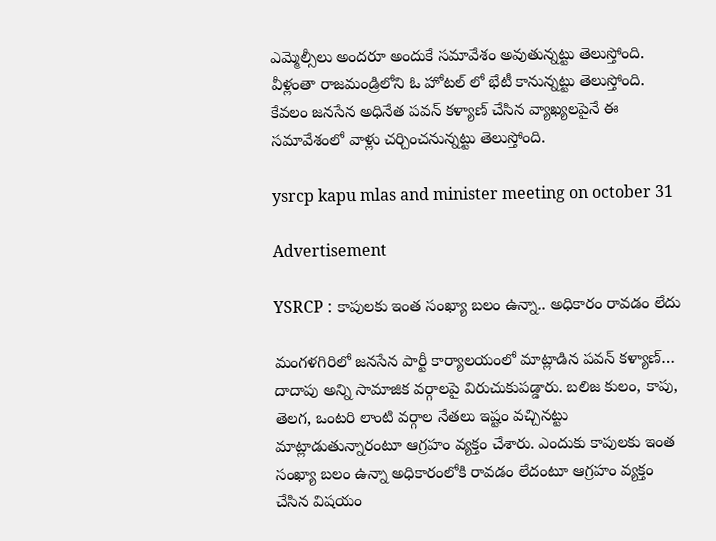ఎమ్మెల్సీలు అందరూ అందుకే సమావేశం అవుతున్నట్టు తెలుస్తోంది. వీళ్లంతా రాజమండ్రిలోని ఓ హోటల్ లో భేటీ కానున్నట్టు తెలుస్తోంది. కేవలం జనసేన అధినేత పవన్ కళ్యాణ్ చేసిన వ్యాఖ్యలపైనే ఈ సమావేశంలో వాళ్లు చర్చించనున్నట్టు తెలుస్తోంది.

ysrcp kapu mlas and minister meeting on october 31

Advertisement

YSRCP : కాపులకు ఇంత సంఖ్యా బలం ఉన్నా.. అధికారం రావడం లేదు

మంగళగిరిలో జనసేన పార్టీ కార్యాలయంలో మాట్లాడిన పవన్ కళ్యాణ్… దాదాపు అన్ని సామాజిక వర్గాలపై విరుచుకుపడ్డారు. బలిజ కులం, కాపు, తెలగ, ఒంటరి లాంటి వర్గాల నేతలు ఇష్టం వచ్చినట్టు మాట్లాడుతున్నారంటూ ఆగ్రహం వ్యక్తం చేశారు. ఎందుకు కాపులకు ఇంత సంఖ్యా బలం ఉన్నా అధికారంలోకి రావడం లేదంటూ ఆగ్రహం వ్యక్తం చేసిన విషయం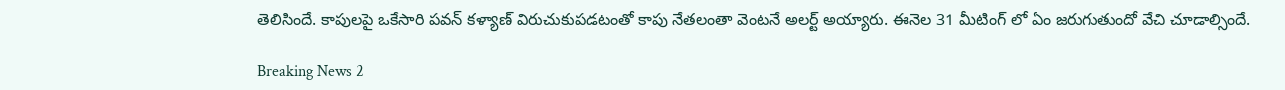తెలిసిందే. కాపులపై ఒకేసారి పవన్ కళ్యాణ్ విరుచుకుపడటంతో కాపు నేతలంతా వెంటనే అలర్ట్ అయ్యారు. ఈనెల 31 మీటింగ్ లో ఏం జరుగుతుందో వేచి చూడాల్సిందే.

Breaking News 2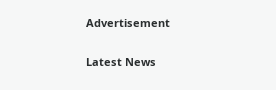Advertisement

Latest News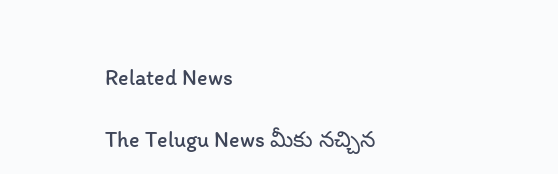Related News

The Telugu News మీకు నచ్చిన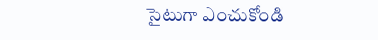సైటుగా ఎంచుకోండి